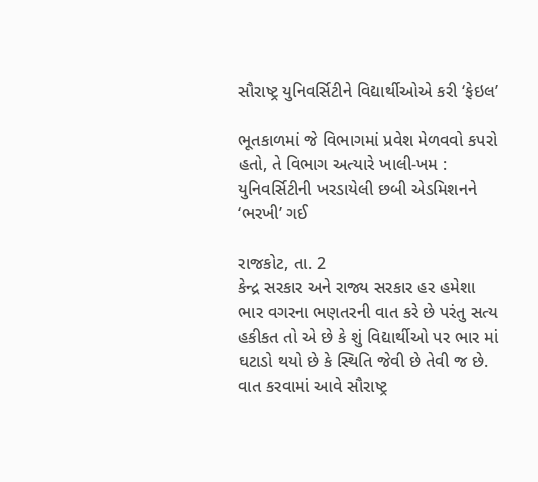સૌરાષ્ટ્ર યુનિવર્સિટીને વિદ્યાર્થીઓએ કરી ‘ફેઇલ’

ભૂતકાળમાં જે વિભાગમાં પ્રવેશ મેળવવો કપરો હતો, તે વિભાગ અત્યારે ખાલી-ખમ : યુનિવર્સિટીની ખરડાયેલી છબી એડમિશનને ‘ભરખી’ ગઈ

રાજકોટ, તા. 2
કેન્દ્ર સરકાર અને રાજ્ય સરકાર હર હમેશા ભાર વગરના ભણતરની વાત કરે છે પરંતુ સત્ય હકીકત તો એ છે કે શું વિદ્યાર્થીઓ પર ભાર માં ઘટાડો થયો છે કે સ્થિતિ જેવી છે તેવી જ છે. વાત કરવામાં આવે સૌરાષ્ટ્ર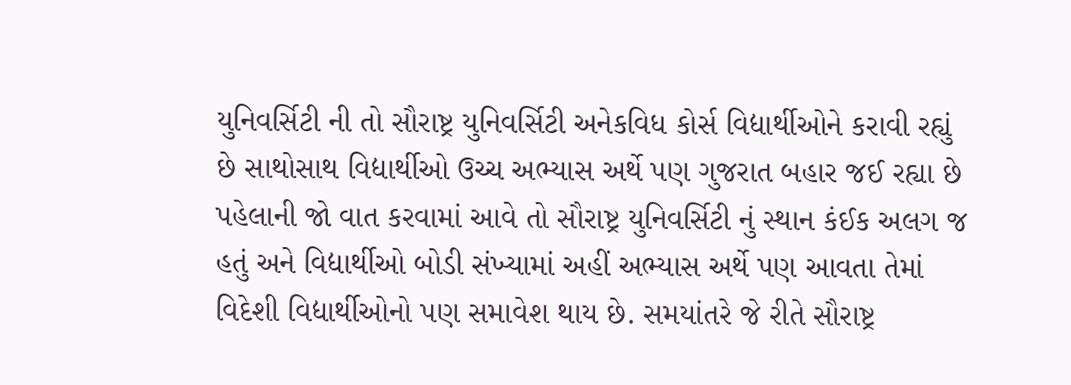યુનિવર્સિટી ની તો સૌરાષ્ટ્ર યુનિવર્સિટી અનેકવિધ કોર્સ વિદ્યાર્થીઓને કરાવી રહ્યું છે સાથોસાથ વિદ્યાર્થીઓ ઉચ્ચ અભ્યાસ અર્થે પણ ગુજરાત બહાર જઈ રહ્યા છે પહેલાની જો વાત કરવામાં આવે તો સૌરાષ્ટ્ર યુનિવર્સિટી નું સ્થાન કંઈક અલગ જ હતું અને વિદ્યાર્થીઓ બોડી સંખ્યામાં અહીં અભ્યાસ અર્થે પણ આવતા તેમાં વિદેશી વિદ્યાર્થીઓનો પણ સમાવેશ થાય છે. સમયાંતરે જે રીતે સૌરાષ્ટ્ર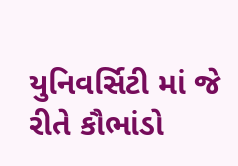યુનિવર્સિટી માં જે રીતે કૌભાંડો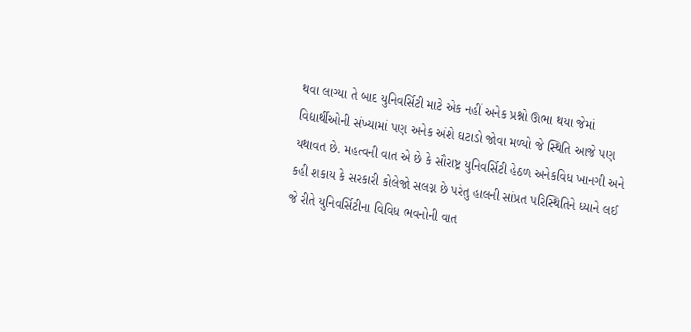થવા લાગ્યા તે બાદ યુનિવર્સિટી માટે એક નહીં અનેક પ્રશ્નો ઊભા થયા જેમાં વિદ્યાર્થીઓની સંખ્યામાં પણ અનેક અંશે ઘટાડો જોવા મળ્યો જે સ્થિતિ આજે પણ યથાવત છે. મહત્વની વાત એ છે કે સૌરાષ્ટ્ર યુનિવર્સિટી હેઠળ અનેકવિધ ખાનગી અને કહી શકાય કે સરકારી કોલેજો સલગ્ન છે પરંતુ હાલની સાંપ્રત પરિસ્થિતિને ધ્યાને લઈ જે રીતે યુનિવર્સિટીના વિવિધ ભવનોની વાત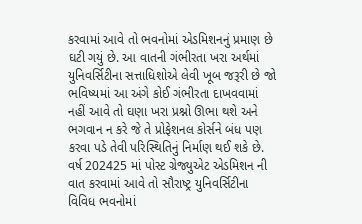કરવામાં આવે તો ભવનોમાં એડમિશનનું પ્રમાણ છે ઘટી ગયું છે. આ વાતની ગંભીરતા ખરા અર્થમાં યુનિવર્સિટીના સત્તાધિશોએ લેવી ખૂબ જરૂરી છે જો ભવિષ્યમાં આ અંગે કોઈ ગંભીરતા દાખવવામાં નહીં આવે તો ઘણા ખરા પ્રશ્નો ઊભા થશે અને ભગવાન ન કરે જે તે પ્રોફેશનલ કોર્સને બંધ પણ કરવા પડે તેવી પરિસ્થિતિનું નિર્માણ થઈ શકે છે.
વર્ષ 202425 માં પોસ્ટ ગ્રેજ્યુએટ એડમિશન ની વાત કરવામાં આવે તો સૌરાષ્ટ્ર યુનિવર્સિટીના વિવિધ ભવનોમાં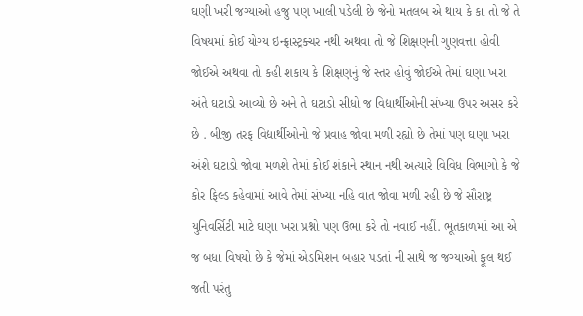ઘણી ખરી જગ્યાઓ હજુ પણ ખાલી પડેલી છે જેનો મતલબ એ થાય કે કા તો જે તે વિષયમાં કોઈ યોગ્ય ઇન્ફ્રાસ્ટ્રક્ચર નથી અથવા તો જે શિક્ષણની ગુણવત્તા હોવી જોઈએ અથવા તો કહી શકાય કે શિક્ષણનું જે સ્તર હોવું જોઈએ તેમાં ઘણા ખરા અંતે ઘટાડો આવ્યો છે અને તે ઘટાડો સીધો જ વિદ્યાર્થીઓની સંખ્યા ઉપર અસર કરે છે . બીજી તરફ વિદ્યાર્થીઓનો જે પ્રવાહ જોવા મળી રહ્યો છે તેમાં પણ ઘણા ખરા અંશે ઘટાડો જોવા મળશે તેમાં કોઈ શંકાને સ્થાન નથી અત્યારે વિવિધ વિભાગો કે જે કોર ફિલ્ડ કહેવામાં આવે તેમાં સંખ્યા નહિ વાત જોવા મળી રહી છે જે સૌરાષ્ટ્ર યુનિવર્સિટી માટે ઘણા ખરા પ્રશ્નો પણ ઉભા કરે તો નવાઈ નહીં. ભૂતકાળમાં આ એ જ બધા વિષયો છે કે જેમાં એડમિશન બહાર પડતાં ની સાથે જ જગ્યાઓ ફૂલ થઈ જતી પરંતુ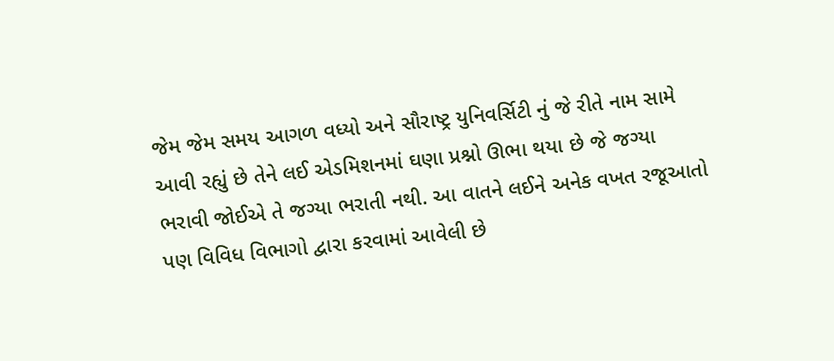જેમ જેમ સમય આગળ વધ્યો અને સૌરાષ્ટ્ર યુનિવર્સિટી નું જે રીતે નામ સામે આવી રહ્યું છે તેને લઈ એડમિશનમાં ઘણા પ્રશ્નો ઊભા થયા છે જે જગ્યા ભરાવી જોઈએ તે જગ્યા ભરાતી નથી. આ વાતને લઈને અનેક વખત રજૂઆતો પણ વિવિધ વિભાગો દ્વારા કરવામાં આવેલી છે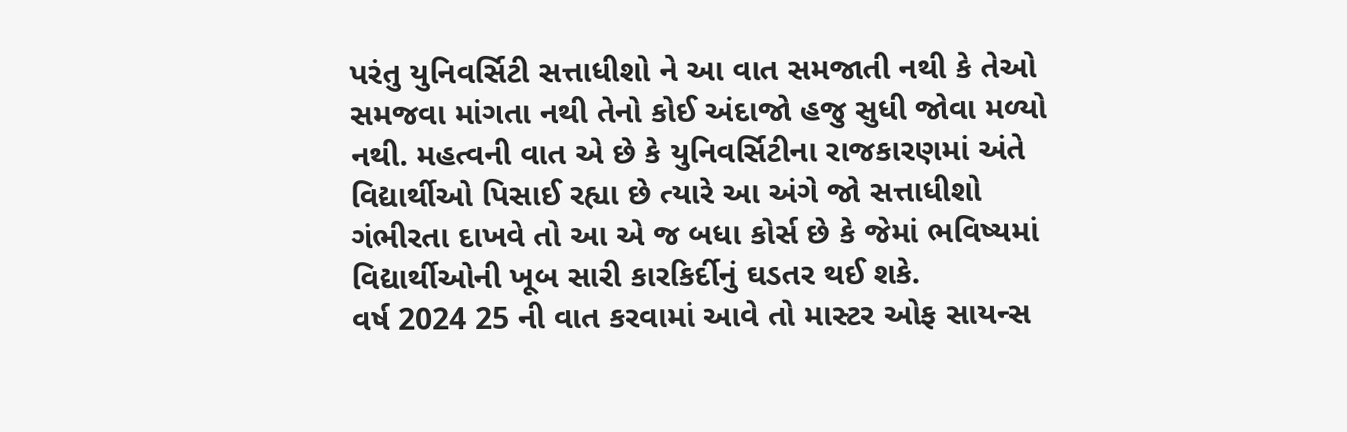પરંતુ યુનિવર્સિટી સત્તાધીશો ને આ વાત સમજાતી નથી કે તેઓ સમજવા માંગતા નથી તેનો કોઈ અંદાજો હજુ સુધી જોવા મળ્યો નથી. મહત્વની વાત એ છે કે યુનિવર્સિટીના રાજકારણમાં અંતે વિદ્યાર્થીઓ પિસાઈ રહ્યા છે ત્યારે આ અંગે જો સત્તાધીશો ગંભીરતા દાખવે તો આ એ જ બધા કોર્સ છે કે જેમાં ભવિષ્યમાં વિદ્યાર્થીઓની ખૂબ સારી કારકિર્દીનું ઘડતર થઈ શકે.
વર્ષ 2024 25 ની વાત કરવામાં આવે તો માસ્ટર ઓફ સાયન્સ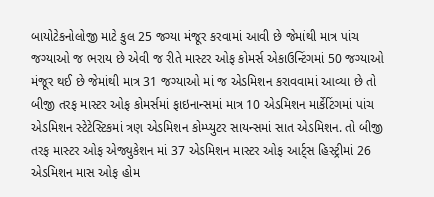બાયોટેકનોલોજી માટે કુલ 25 જગ્યા મંજૂર કરવામાં આવી છે જેમાંથી માત્ર પાંચ જગ્યાઓ જ ભરાય છે એવી જ રીતે માસ્ટર ઓફ કોમર્સ એકાઉન્ટિંગમાં 50 જગ્યાઓ મંજૂર થઈ છે જેમાંથી માત્ર 31 જગ્યાઓ માં જ એડમિશન કરાવવામાં આવ્યા છે તો બીજી તરફ માસ્ટર ઓફ કોમર્સમાં ફાઇનાન્સમાં માત્ર 10 એડમિશન માર્કેટિંગમાં પાંચ એડમિશન સ્ટેટેસ્ટિકમાં ત્રણ એડમિશન કોમ્પ્યુટર સાયન્સમાં સાત એડમિશન. તો બીજી તરફ માસ્ટર ઓફ એજ્યુકેશન માં 37 એડમિશન માસ્ટર ઓફ આર્ટ્સ હિસ્ટ્રીમાં 26 એડમિશન માસ ઓફ હોમ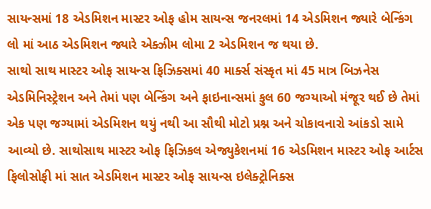સાયન્સમાં 18 એડમિશન માસ્ટર ઓફ હોમ સાયન્સ જનરલમાં 14 એડમિશન જ્યારે બેન્કિંગ લો માં આઠ એડમિશન જ્યારે એક્ઝીમ લોમા 2 એડમિશન જ થયા છે.
સાથો સાથ માસ્ટર ઓફ સાયન્સ ફિઝિક્સમાં 40 માર્ક્સ સંસ્કૃત માં 45 માત્ર બિઝનેસ એડમિનિસ્ટ્રેશન અને તેમાં પણ બેન્કિંગ અને ફાઇનાન્સમાં કુલ 60 જગ્યાઓ મંજૂર થઈ છે તેમાં એક પણ જગ્યામાં એડમિશન થયું નથી આ સૌથી મોટો પ્રશ્ન અને ચોકાવનારો આંકડો સામે આવ્યો છે. સાથોસાથ માસ્ટર ઓફ ફિઝિકલ એજ્યુકેશનમાં 16 એડમિશન માસ્ટર ઓફ આર્ટસ ફિલોસોફી માં સાત એડમિશન માસ્ટર ઓફ સાયન્સ ઇલેક્ટ્રોનિક્સ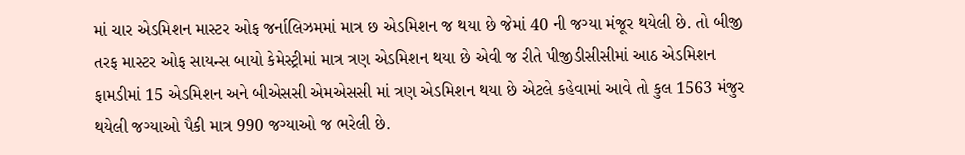માં ચાર એડમિશન માસ્ટર ઓફ જર્નાલિઝમમાં માત્ર છ એડમિશન જ થયા છે જેમાં 40 ની જગ્યા મંજૂર થયેલી છે. તો બીજી તરફ માસ્ટર ઓફ સાયન્સ બાયો કેમેસ્ટ્રીમાં માત્ર ત્રણ એડમિશન થયા છે એવી જ રીતે પીજીડીસીસીમાં આઠ એડમિશન ફામડીમાં 15 એડમિશન અને બીએસસી એમએસસી માં ત્રણ એડમિશન થયા છે એટલે કહેવામાં આવે તો કુલ 1563 મંજુર થયેલી જગ્યાઓ પૈકી માત્ર 990 જગ્યાઓ જ ભરેલી છે.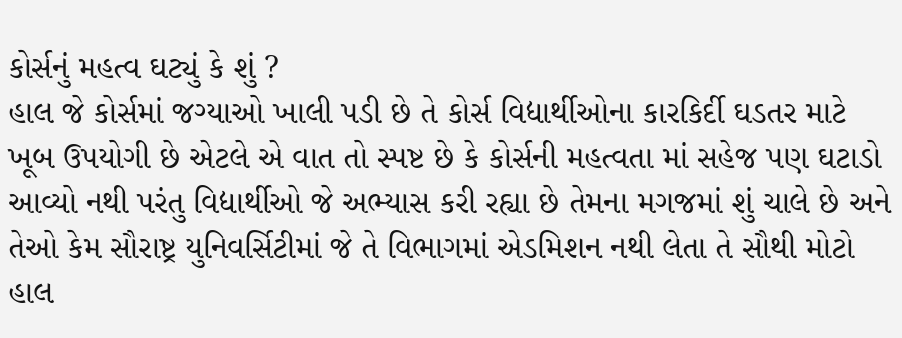કોર્સનું મહત્વ ઘટ્યું કે શું ?
હાલ જે કોર્સમાં જગ્યાઓ ખાલી પડી છે તે કોર્સ વિદ્યાર્થીઓના કારકિર્દી ઘડતર માટે ખૂબ ઉપયોગી છે એટલે એ વાત તો સ્પષ્ટ છે કે કોર્સની મહત્વતા માં સહેજ પણ ઘટાડો આવ્યો નથી પરંતુ વિદ્યાર્થીઓ જે અભ્યાસ કરી રહ્યા છે તેમના મગજમાં શું ચાલે છે અને તેઓ કેમ સૌરાષ્ટ્ર યુનિવર્સિટીમાં જે તે વિભાગમાં એડમિશન નથી લેતા તે સૌથી મોટો હાલ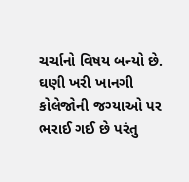ચર્ચાનો વિષય બન્યો છે. ઘણી ખરી ખાનગી કોલેજોની જગ્યાઓ પર ભરાઈ ગઈ છે પરંતુ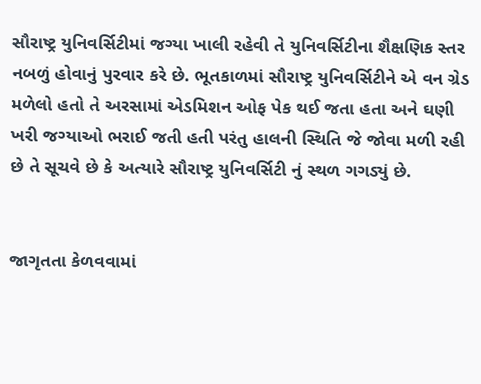સૌરાષ્ટ્ર યુનિવર્સિટીમાં જગ્યા ખાલી રહેવી તે યુનિવર્સિટીના શૈક્ષણિક સ્તર નબળું હોવાનું પુરવાર કરે છે. ભૂતકાળમાં સૌરાષ્ટ્ર યુનિવર્સિટીને એ વન ગ્રેડ મળેલો હતો તે અરસામાં એડમિશન ઓફ પેક થઈ જતા હતા અને ઘણી ખરી જગ્યાઓ ભરાઈ જતી હતી પરંતુ હાલની સ્થિતિ જે જોવા મળી રહી છે તે સૂચવે છે કે અત્યારે સૌરાષ્ટ્ર યુનિવર્સિટી નું સ્થળ ગગડ્યું છે.


જાગૃતતા કેળવવામાં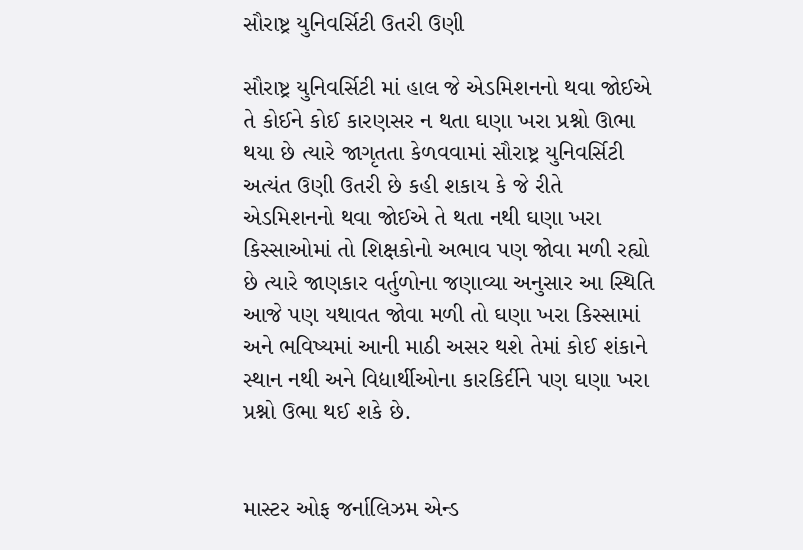સૌરાષ્ટ્ર યુનિવર્સિટી ઉતરી ઉણી

સૌરાષ્ટ્ર યુનિવર્સિટી માં હાલ જે એડમિશનનો થવા જોઈએ તે કોઈને કોઈ કારણસર ન થતા ઘણા ખરા પ્રશ્નો ઊભા થયા છે ત્યારે જાગૃતતા કેળવવામાં સૌરાષ્ટ્ર યુનિવર્સિટી અત્યંત ઉણી ઉતરી છે કહી શકાય કે જે રીતે એડમિશનનો થવા જોઈએ તે થતા નથી ઘણા ખરા કિસ્સાઓમાં તો શિક્ષકોનો અભાવ પણ જોવા મળી રહ્યો છે ત્યારે જાણકાર વર્તુળોના જણાવ્યા અનુસાર આ સ્થિતિ આજે પણ યથાવત જોવા મળી તો ઘણા ખરા કિસ્સામાં અને ભવિષ્યમાં આની માઠી અસર થશે તેમાં કોઈ શંકાને સ્થાન નથી અને વિદ્યાર્થીઓના કારકિર્દીને પણ ઘણા ખરા પ્રશ્નો ઉભા થઈ શકે છે.


માસ્ટર ઓફ જર્નાલિઝમ એન્ડ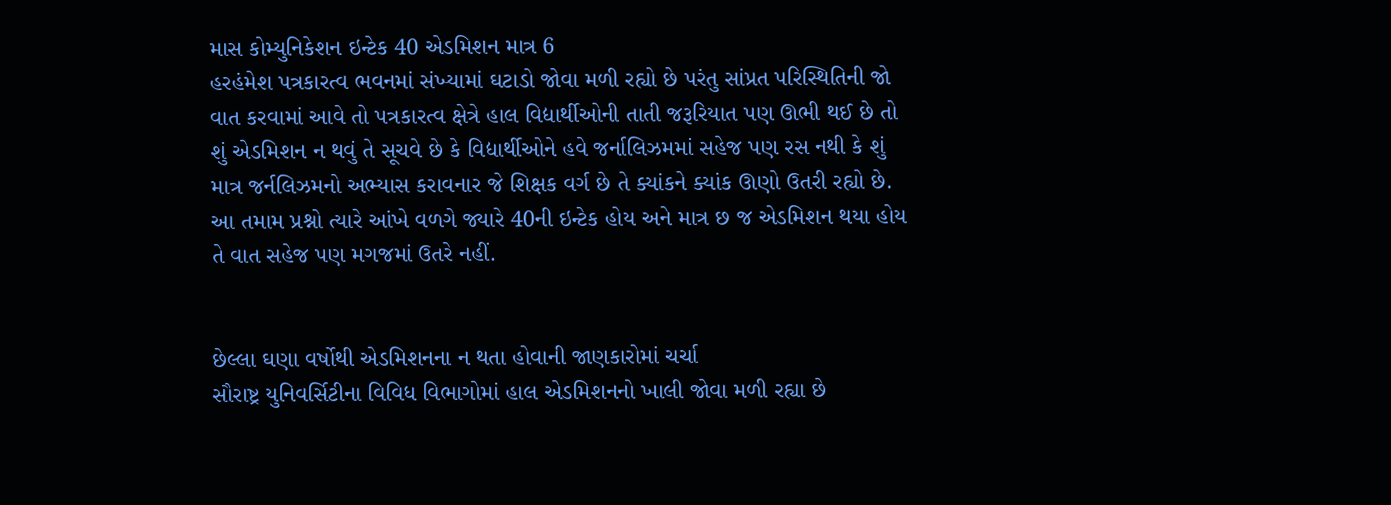માસ કોમ્યુનિકેશન ઇન્ટેક 40 એડમિશન માત્ર 6
હરહંમેશ પત્રકારત્વ ભવનમાં સંખ્યામાં ઘટાડો જોવા મળી રહ્યો છે પરંતુ સાંપ્રત પરિસ્થિતિની જો વાત કરવામાં આવે તો પત્રકારત્વ ક્ષેત્રે હાલ વિદ્યાર્થીઓની તાતી જરૂરિયાત પણ ઊભી થઈ છે તો શું એડમિશન ન થવું તે સૂચવે છે કે વિદ્યાર્થીઓને હવે જર્નાલિઝમમાં સહેજ પણ રસ નથી કે શું માત્ર જર્નલિઝમનો અભ્યાસ કરાવનાર જે શિક્ષક વર્ગ છે તે ક્યાંકને ક્યાંક ઊણો ઉતરી રહ્યો છે. આ તમામ પ્રશ્નો ત્યારે આંખે વળગે જ્યારે 40ની ઇન્ટેક હોય અને માત્ર છ જ એડમિશન થયા હોય તે વાત સહેજ પણ મગજમાં ઉતરે નહીં.


છેલ્લા ઘણા વર્ષોથી એડમિશનના ન થતા હોવાની જાણકારોમાં ચર્ચા
સૌરાષ્ટ્ર યુનિવર્સિટીના વિવિધ વિભાગોમાં હાલ એડમિશનનો ખાલી જોવા મળી રહ્યા છે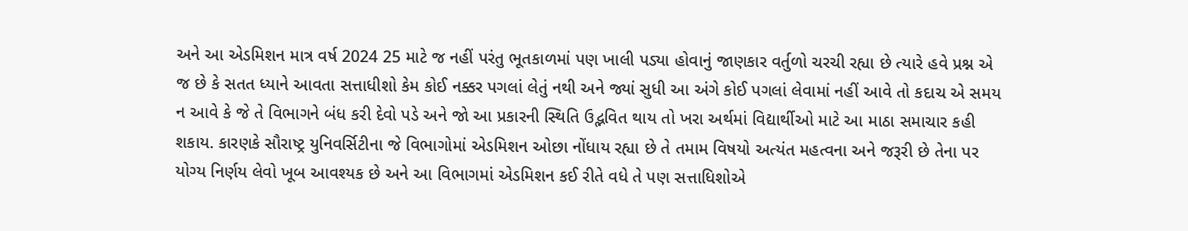અને આ એડમિશન માત્ર વર્ષ 2024 25 માટે જ નહીં પરંતુ ભૂતકાળમાં પણ ખાલી પડ્યા હોવાનું જાણકાર વર્તુળો ચરચી રહ્યા છે ત્યારે હવે પ્રશ્ન એ જ છે કે સતત ધ્યાને આવતા સત્તાધીશો કેમ કોઈ નક્કર પગલાં લેતું નથી અને જ્યાં સુધી આ અંગે કોઈ પગલાં લેવામાં નહીં આવે તો કદાચ એ સમય ન આવે કે જે તે વિભાગને બંધ કરી દેવો પડે અને જો આ પ્રકારની સ્થિતિ ઉદ્ભવિત થાય તો ખરા અર્થમાં વિદ્યાર્થીઓ માટે આ માઠા સમાચાર કહી શકાય. કારણકે સૌરાષ્ટ્ર યુનિવર્સિટીના જે વિભાગોમાં એડમિશન ઓછા નોંધાય રહ્યા છે તે તમામ વિષયો અત્યંત મહત્વના અને જરૂરી છે તેના પર યોગ્ય નિર્ણય લેવો ખૂબ આવશ્યક છે અને આ વિભાગમાં એડમિશન કઈ રીતે વધે તે પણ સત્તાધિશોએ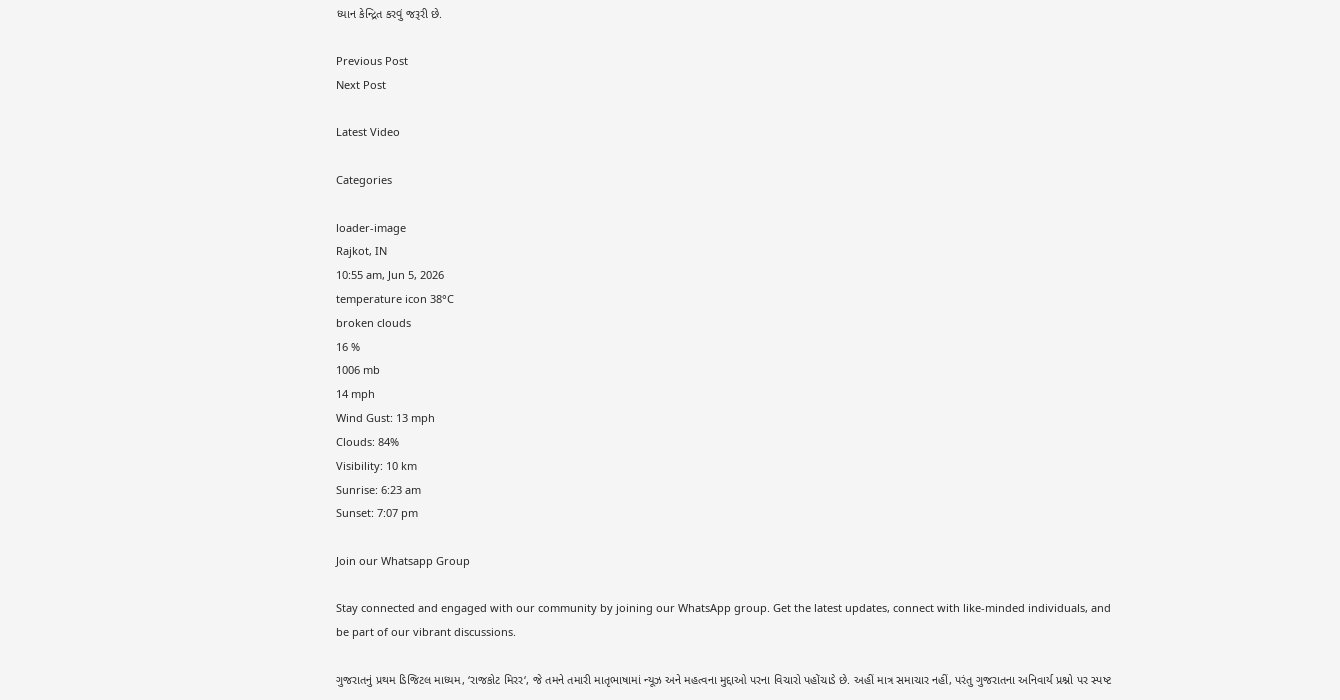ધ્યાન કેન્દ્રિત કરવું જરૂરી છે.

Previous Post
Next Post

Latest Video

Categories

loader-image
Rajkot, IN
10:55 am, Jun 5, 2026
temperature icon 38°C
broken clouds
16 %
1006 mb
14 mph
Wind Gust: 13 mph
Clouds: 84%
Visibility: 10 km
Sunrise: 6:23 am
Sunset: 7:07 pm

Join our Whatsapp Group

Stay connected and engaged with our community by joining our WhatsApp group. Get the latest updates, connect with like-minded individuals, and be part of our vibrant discussions.

ગુજરાતનું પ્રથમ ડિજિટલ માધ્યમ, ‘રાજકોટ મિરર‘, જે તમને તમારી માતૃભાષામાં ન્યૂઝ અને મહત્વના મુદ્દાઓ પરના વિચારો પહોંચાડે છે. અહીં માત્ર સમાચાર નહીં, પરંતુ ગુજરાતના અનિવાર્ય પ્રશ્નો પર સ્પષ્ટ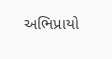અભિપ્રાયો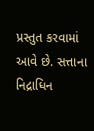પ્રસ્તુત કરવામાં આવે છે. સત્તાના નિદ્રાધિન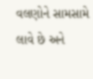વલણોને સામસામે લાવે છે અને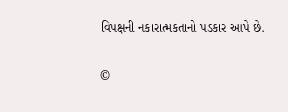વિપક્ષની નકારાત્મકતાનો પડકાર આપે છે.

©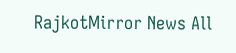RajkotMirror News All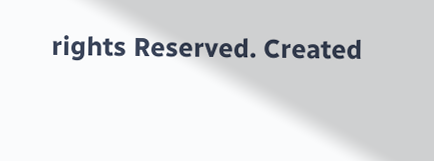rights Reserved. Created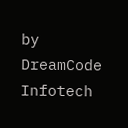by DreamCode Infotech